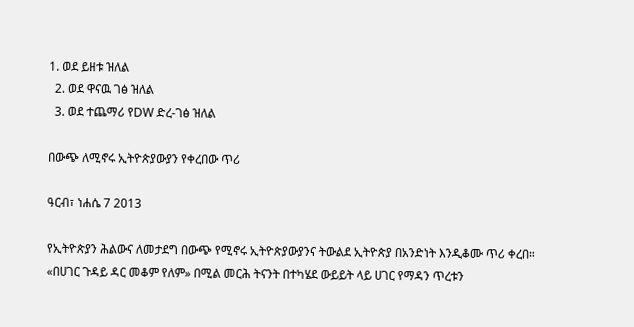1. ወደ ይዘቱ ዝለል
  2. ወደ ዋናዉ ገፅ ዝለል
  3. ወደ ተጨማሪ የDW ድረ-ገፅ ዝለል

በውጭ ለሚኖሩ ኢትዮጵያውያን የቀረበው ጥሪ

ዓርብ፣ ነሐሴ 7 2013

የኢትዮጵያን ሕልውና ለመታደግ በውጭ የሚኖሩ ኢትዮጵያውያንና ትውልደ ኢትዮጵያ በአንድነት እንዲቆሙ ጥሪ ቀረበ። «በሀገር ጉዳይ ዳር መቆም የለም» በሚል መርሕ ትናንት በተካሄደ ውይይት ላይ ሀገር የማዳን ጥረቱን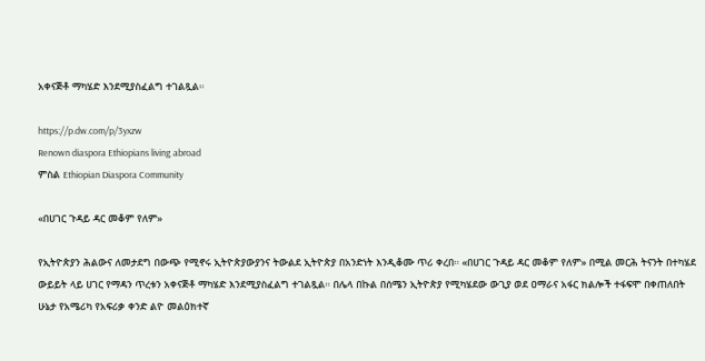አቀናጅቶ ማካሄድ እንደሚያስፈልግ ተገልጿል።

https://p.dw.com/p/3yxzw
Renown diaspora Ethiopians living abroad
ምስል Ethiopian Diaspora Community

«በሀገር ጉዳይ ዳር መቆም የለም»

የኢትዮጵያን ሕልውና ለመታደግ በውጭ የሚኖሩ ኢትዮጵያውያንና ትውልደ ኢትዮጵያ በአንድነት እንዲቆሙ ጥሪ ቀረበ። «በሀገር ጉዳይ ዳር መቆም የለም» በሚል መርሕ ትናንት በተካሄደ ውይይት ላይ ሀገር የማዳን ጥረቱን አቀናጅቶ ማካሄድ እንደሚያስፈልግ ተገልጿል። በሌላ በኩል በሰሜን ኢትዮጵያ የሚካሄደው ውጊያ ወደ ዐማራና አፋር ክልሎች ተፋፍሞ በቀጠለበት ሁኔታ የአሜሪካ የአፍሪቃ ቀንድ ልዮ መልዕክተኛ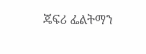ጄፍሪ ፌልትማን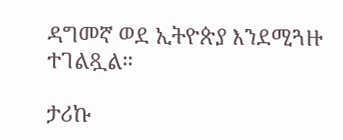ዳግመኛ ወደ ኢትዮጵያ እንደሚጓዙ ተገልጿል።

ታሪኩ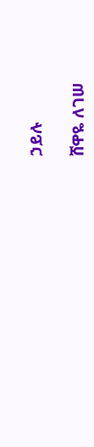ኃይሉ

ሸዋዬ ለገሠ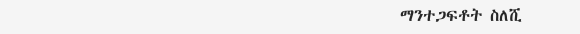ማንተጋፍቶት ስለሺ